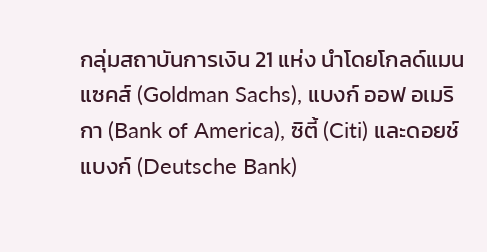กลุ่มสถาบันการเงิน 21 แห่ง นำโดยโกลด์แมน แซคส์ (Goldman Sachs), แบงก์ ออฟ อเมริกา (Bank of America), ซิตี้ (Citi) และดอยช์แบงก์ (Deutsche Bank)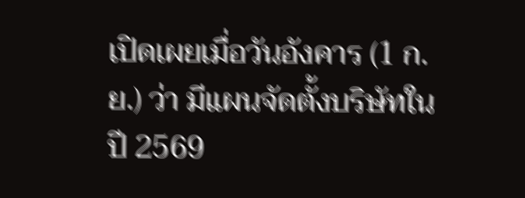เปิดเผยเมื่อวันอังคาร (1 ก.ย.) ว่า มีแผนจัดตั้งบริษัทในปี 2569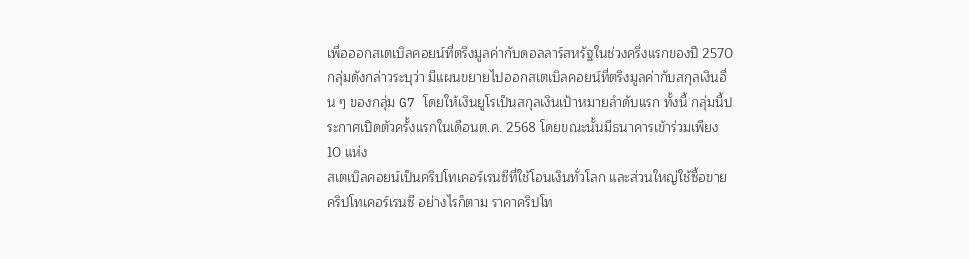เพื่อออกสเตเบิลคอยน์ที่ตรึงมูลค่ากับดอลลาร์สหรัฐในช่วงครึ่งแรกของปี 2570
กลุ่มดังกล่าวระบุว่า มีแผนขยายไปออกสเตเบิลคอยน์ที่ตรึงมูลค่ากับสกุลเงินอื่น ๆ ของกลุ่ม G7 โดยให้เงินยูโรเป็นสกุลเงินเป้าหมายลำดับแรก ทั้งนี้ กลุ่มนี้ประกาศเปิดตัวครั้งแรกในเดือนต.ค. 2568 โดยขณะนั้นมีธนาคารเข้าร่วมเพียง 10 แห่ง
สเตเบิลคอยน์เป็นคริปโทเคอร์เรนซีที่ใช้โอนเงินทั่วโลก และส่วนใหญ่ใช้ซื้อขายคริปโทเคอร์เรนซี อย่างไรก็ตาม ราคาคริปโท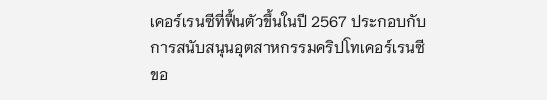เคอร์เรนซีที่ฟื้นตัวขึ้นในปี 2567 ประกอบกับการสนับสนุนอุตสาหกรรมคริปโทเคอร์เรนซีขอ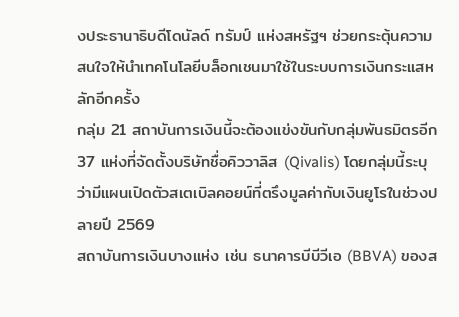งประธานาธิบดีโดนัลด์ ทรัมป์ แห่งสหรัฐฯ ช่วยกระตุ้นความสนใจให้นำเทคโนโลยีบล็อกเชนมาใช้ในระบบการเงินกระแสหลักอีกครั้ง
กลุ่ม 21 สถาบันการเงินนี้จะต้องแข่งขันกับกลุ่มพันธมิตรอีก 37 แห่งที่จัดตั้งบริษัทชื่อคิววาลิส (Qivalis) โดยกลุ่มนี้ระบุว่ามีแผนเปิดตัวสเตเบิลคอยน์ที่ตรึงมูลค่ากับเงินยูโรในช่วงปลายปี 2569
สถาบันการเงินบางแห่ง เช่น ธนาคารบีบีวีเอ (BBVA) ของส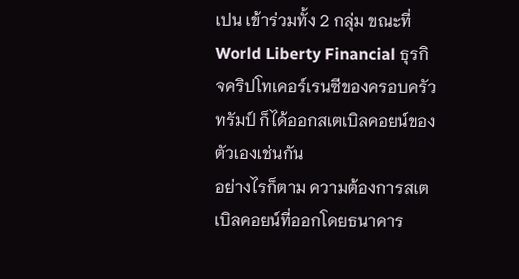เปน เข้าร่วมทั้ง 2 กลุ่ม ขณะที่ World Liberty Financial ธุรกิจคริปโทเคอร์เรนซีของครอบครัวทรัมป์ ก็ได้ออกสเตเบิลคอยน์ของตัวเองเช่นกัน
อย่างไรก็ตาม ความต้องการสเตเบิลคอยน์ที่ออกโดยธนาคาร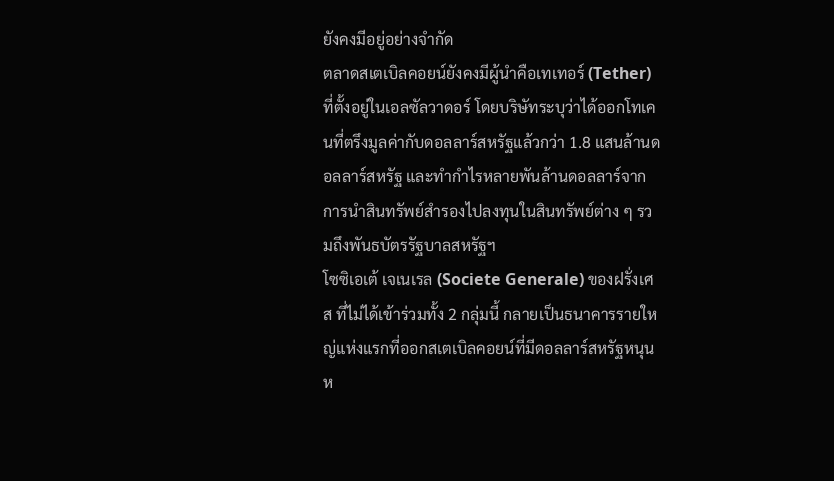ยังคงมีอยู่อย่างจำกัด
ตลาดสเตเบิลคอยน์ยังคงมีผู้นำคือเทเทอร์ (Tether) ที่ตั้งอยู่ในเอลซัลวาดอร์ โดยบริษัทระบุว่าได้ออกโทเคนที่ตรึงมูลค่ากับดอลลาร์สหรัฐแล้วกว่า 1.8 แสนล้านดอลลาร์สหรัฐ และทำกำไรหลายพันล้านดอลลาร์จากการนำสินทรัพย์สำรองไปลงทุนในสินทรัพย์ต่าง ๆ รวมถึงพันธบัตรรัฐบาลสหรัฐฯ
โซซิเอเต้ เจเนเรล (Societe Generale) ของฝรั่งเศส ที่ไม่ได้เข้าร่วมทั้ง 2 กลุ่มนี้ กลายเป็นธนาคารรายใหญ่แห่งแรกที่ออกสเตเบิลคอยน์ที่มีดอลลาร์สหรัฐหนุนห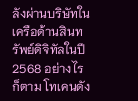ลังผ่านบริษัทในเครือด้านสินทรัพย์ดิจิทัลในปี 2568 อย่างไรก็ตาม โทเคนดัง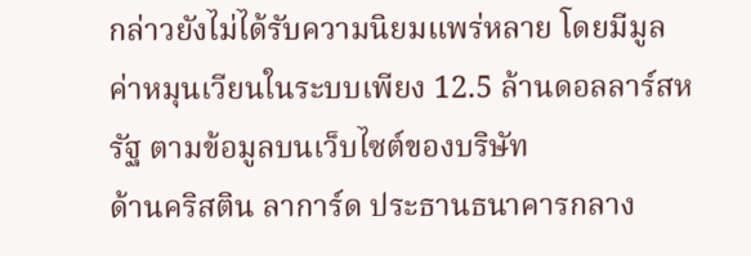กล่าวยังไม่ได้รับความนิยมแพร่หลาย โดยมีมูลค่าหมุนเวียนในระบบเพียง 12.5 ล้านดอลลาร์สหรัฐ ตามข้อมูลบนเว็บไซต์ของบริษัท
ด้านคริสติน ลาการ์ด ประธานธนาคารกลาง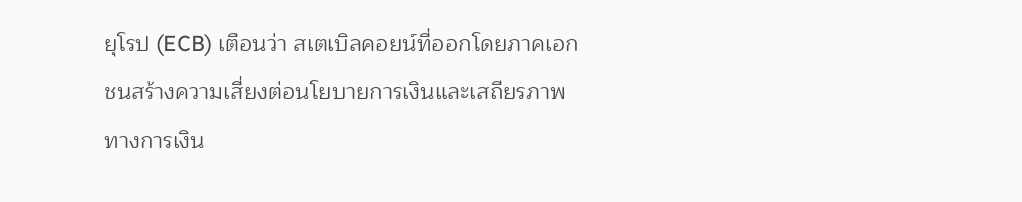ยุโรป (ECB) เตือนว่า สเตเบิลคอยน์ที่ออกโดยภาคเอกชนสร้างความเสี่ยงต่อนโยบายการเงินและเสถียรภาพทางการเงิน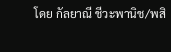โดย กัลยาณี ชีวะพานิช/พสิ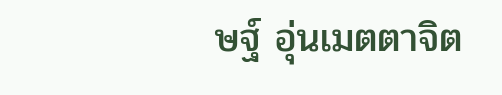ษฐ์ อุ่นเมตตาจิต